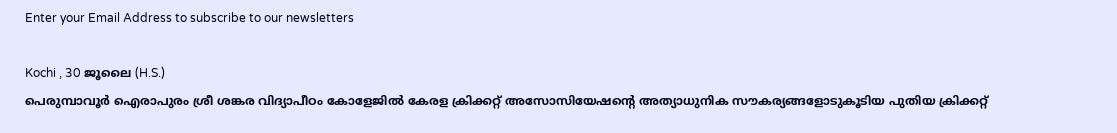Enter your Email Address to subscribe to our newsletters

Kochi , 30 ജൂലൈ (H.S.)
പെരുമ്പാവൂർ ഐരാപുരം ശ്രീ ശങ്കര വിദ്യാപീഠം കോളേജിൽ കേരള ക്രിക്കറ്റ് അസോസിയേഷന്റെ അത്യാധുനിക സൗകര്യങ്ങളോടുകൂടിയ പുതിയ ക്രിക്കറ്റ്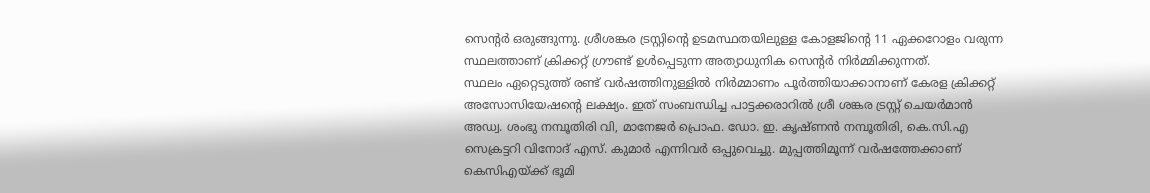സെന്റർ ഒരുങ്ങുന്നു. ശ്രീശങ്കര ട്രസ്റ്റിന്റെ ഉടമസ്ഥതയിലുള്ള കോളജിന്റെ 11 ഏക്കറോളം വരുന്ന സ്ഥലത്താണ് ക്രിക്കറ്റ് ഗ്രൗണ്ട് ഉൾപ്പെടുന്ന അത്യാധുനിക സെന്റർ നിർമ്മിക്കുന്നത്.
സ്ഥലം ഏറ്റെടുത്ത് രണ്ട് വർഷത്തിനുള്ളിൽ നിർമ്മാണം പൂർത്തിയാക്കാനാണ് കേരള ക്രിക്കറ്റ് അസോസിയേഷന്റെ ലക്ഷ്യം. ഇത് സംബന്ധിച്ച പാട്ടക്കരാറിൽ ശ്രീ ശങ്കര ട്രസ്റ്റ് ചെയർമാൻ അഡ്വ. ശംഭു നമ്പൂതിരി വി, മാനേജർ പ്രൊഫ. ഡോ. ഇ. കൃഷ്ണൻ നമ്പൂതിരി, കെ.സി.എ സെക്രട്ടറി വിനോദ് എസ്. കുമാർ എന്നിവർ ഒപ്പുവെച്ചു. മുപ്പത്തിമൂന്ന് വർഷത്തേക്കാണ് കെസിഎയ്ക്ക് ഭൂമി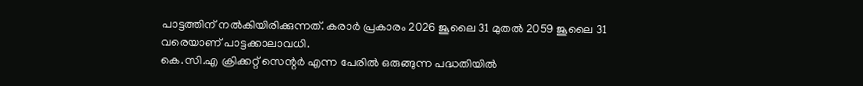പാട്ടത്തിന് നൽകിയിരിക്കുന്നത്. കരാർ പ്രകാരം 2026 ജൂലൈ 31 മുതൽ 2059 ജൂലൈ 31 വരെയാണ് പാട്ടക്കാലാവധി.
കെ.സി.എ ക്രിക്കറ്റ് സെന്റർ എന്ന പേരിൽ ഒരുങ്ങുന്ന പദ്ധതിയിൽ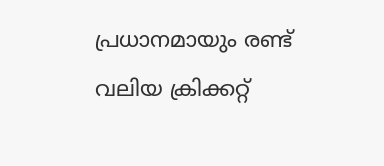പ്രധാനമായും രണ്ട് വലിയ ക്രിക്കറ്റ്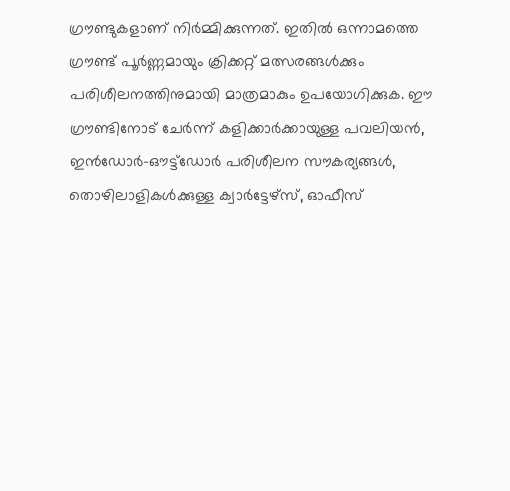ഗ്രൗണ്ടുകളാണ് നിർമ്മിക്കുന്നത്. ഇതിൽ ഒന്നാമത്തെ ഗ്രൗണ്ട് പൂർണ്ണമായും ക്രിക്കറ്റ് മത്സരങ്ങൾക്കും പരിശീലനത്തിനുമായി മാത്രമാകും ഉപയോഗിക്കുക. ഈ ഗ്രൗണ്ടിനോട് ചേർന്ന് കളിക്കാർക്കായുള്ള പവലിയൻ, ഇൻഡോർ-ഔട്ട്ഡോർ പരിശീലന സൗകര്യങ്ങൾ, തൊഴിലാളികൾക്കുള്ള ക്വാർട്ടേഴ്സ്, ഓഫീസ്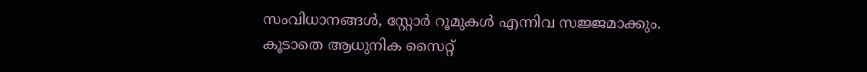സംവിധാനങ്ങൾ, സ്റ്റോർ റൂമുകൾ എന്നിവ സജ്ജമാക്കും. കൂടാതെ ആധുനിക സൈറ്റ്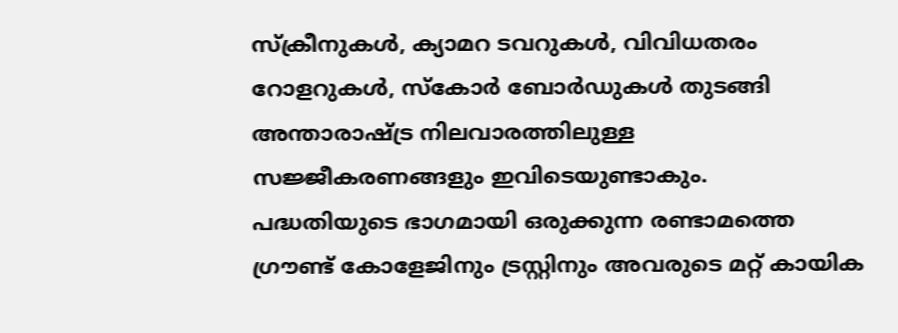സ്ക്രീനുകൾ, ക്യാമറ ടവറുകൾ, വിവിധതരം റോളറുകൾ, സ്കോർ ബോർഡുകൾ തുടങ്ങി അന്താരാഷ്ട്ര നിലവാരത്തിലുള്ള സജ്ജീകരണങ്ങളും ഇവിടെയുണ്ടാകും.
പദ്ധതിയുടെ ഭാഗമായി ഒരുക്കുന്ന രണ്ടാമത്തെ ഗ്രൗണ്ട് കോളേജിനും ട്രസ്റ്റിനും അവരുടെ മറ്റ് കായിക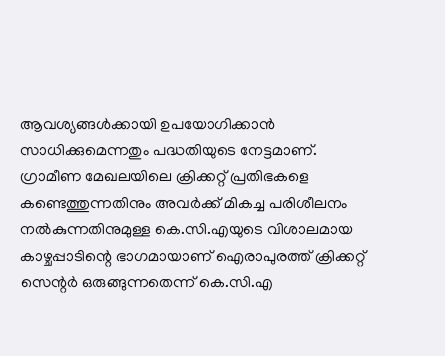ആവശ്യങ്ങൾക്കായി ഉപയോഗിക്കാൻ സാധിക്കുമെന്നതും പദ്ധതിയുടെ നേട്ടമാണ്.
ഗ്രാമീണ മേഖലയിലെ ക്രിക്കറ്റ് പ്രതിഭകളെ കണ്ടെത്തുന്നതിനും അവർക്ക് മികച്ച പരിശീലനം നൽകുന്നതിനുമുള്ള കെ.സി.എയുടെ വിശാലമായ കാഴ്ചപ്പാടിന്റെ ഭാഗമായാണ് ഐരാപുരത്ത് ക്രിക്കറ്റ് സെന്റർ ഒരുങ്ങുന്നതെന്ന് കെ.സി.എ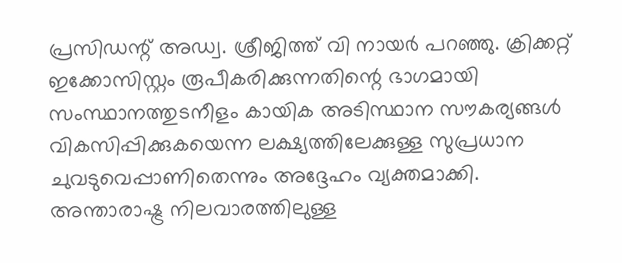പ്രസിഡന്റ് അഡ്വ. ശ്രീജിത്ത് വി നായർ പറഞ്ഞു. ക്രിക്കറ്റ് ഇക്കോസിസ്റ്റം രൂപീകരിക്കുന്നതിന്റെ ഭാഗമായി സംസ്ഥാനത്തുടനീളം കായിക അടിസ്ഥാന സൗകര്യങ്ങൾ വികസിപ്പിക്കുകയെന്ന ലക്ഷ്യത്തിലേക്കുള്ള സുപ്രധാന ചുവടുവെപ്പാണിതെന്നും അദ്ദേഹം വ്യക്തമാക്കി.
അന്താരാഷ്ട്ര നിലവാരത്തിലുള്ള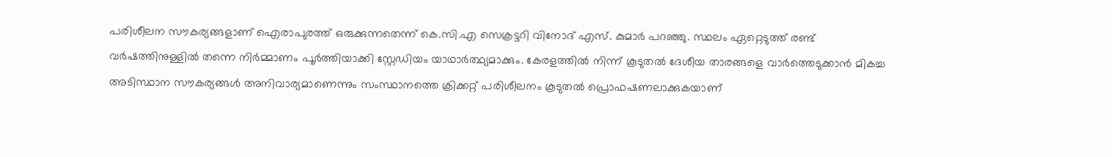പരിശീലന സൗകര്യങ്ങളാണ് ഐരാപുരത്ത് ഒരുക്കുന്നതെന്ന് കെ.സി.എ സെക്രട്ടറി വിനോദ് എസ്. കുമാർ പറഞ്ഞു. സ്ഥലം ഏറ്റെടുത്ത് രണ്ട് വർഷത്തിനുള്ളിൽ തന്നെ നിർമ്മാണം പൂർത്തിയാക്കി സ്റ്റേഡിയം യാഥാർത്ഥ്യമാക്കും. കേരളത്തിൽ നിന്ന് കൂടുതൽ ദേശീയ താരങ്ങളെ വാർത്തെടുക്കാൻ മികച്ച അടിസ്ഥാന സൗകര്യങ്ങൾ അനിവാര്യമാണെന്നും സംസ്ഥാനത്തെ ക്രിക്കറ്റ് പരിശീലനം കൂടുതൽ പ്രൊഫഷണലാക്കുകയാണ്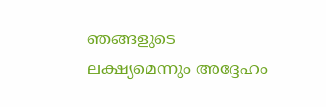ഞങ്ങളുടെ ലക്ഷ്യമെന്നും അദ്ദേഹം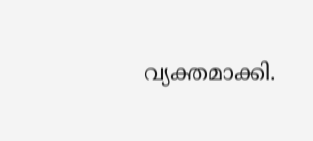വ്യക്തമാക്കി.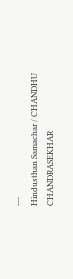---
Hindusthan Samachar / CHANDHU CHANDRASEKHAR